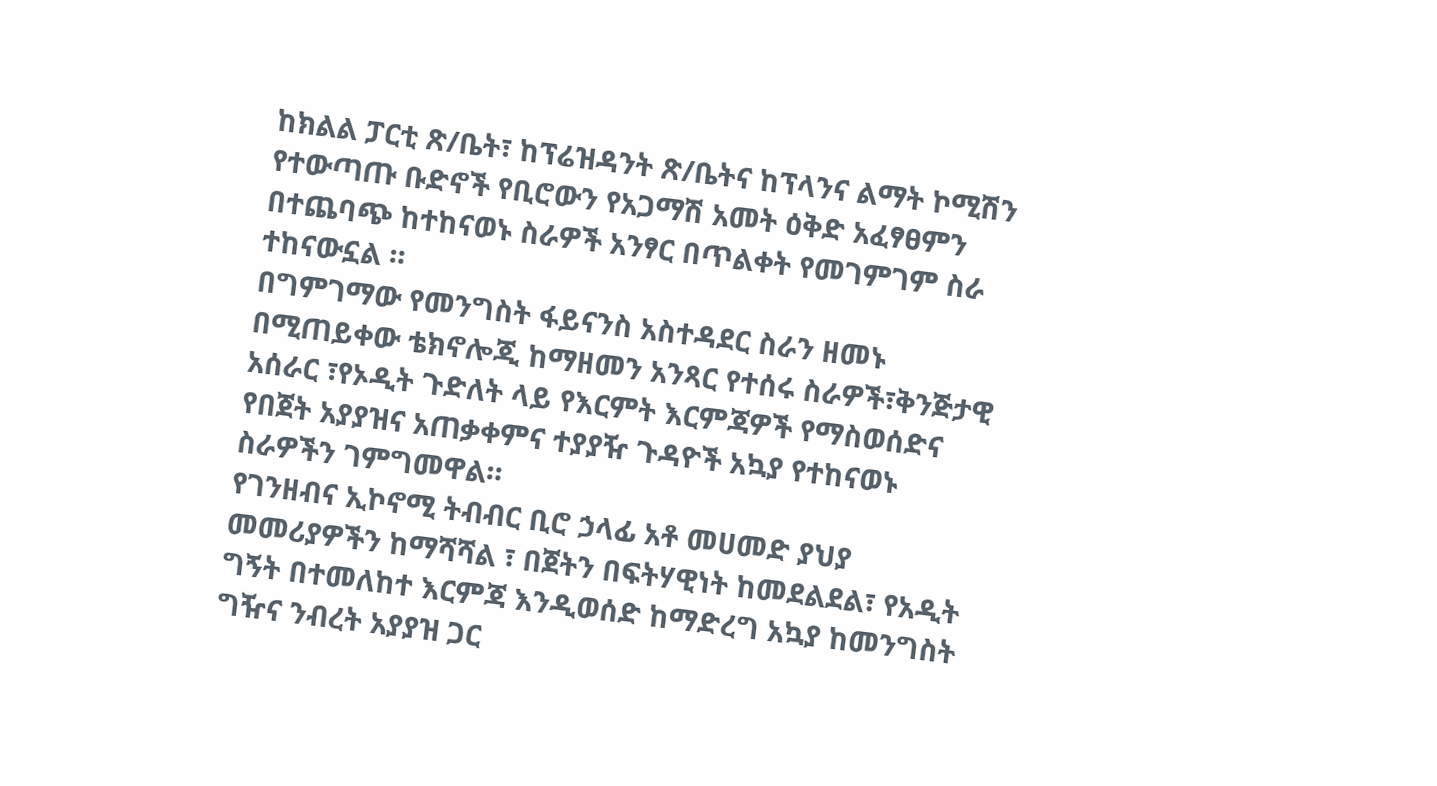ከክልል ፓርቲ ጽ/ቤት፣ ከፕሬዝዳንት ጽ/ቤትና ከፕላንና ልማት ኮሚሽን የተውጣጡ ቡድኖች የቢሮውን የአጋማሽ አመት ዕቅድ አፈፃፀምን በተጨባጭ ከተከናወኑ ስራዎች አንፃር በጥልቀት የመገምገም ስራ ተከናውኗል ።
በግምገማው የመንግስት ፋይናንስ አስተዳደር ስራን ዘመኑ በሚጠይቀው ቴክኖሎጂ ከማዘመን አንጻር የተሰሩ ስራዎች፣ቅንጅታዊ አሰራር ፣የኦዲት ጉድለት ላይ የእርምት እርምጃዎች የማስወሰድና የበጀት አያያዝና አጠቃቀምና ተያያዥ ጉዳዮች አኳያ የተከናወኑ ስራዎችን ገምግመዋል።
የገንዘብና ኢኮኖሚ ትብብር ቢሮ ኃላፊ አቶ መሀመድ ያህያ መመሪያዎችን ከማሻሻል ፣ በጀትን በፍትሃዊነት ከመደልደል፣ የአዲት ግኝት በተመለከተ እርምጃ እንዲወሰድ ከማድረግ አኳያ ከመንግስት ግዥና ንብረት አያያዝ ጋር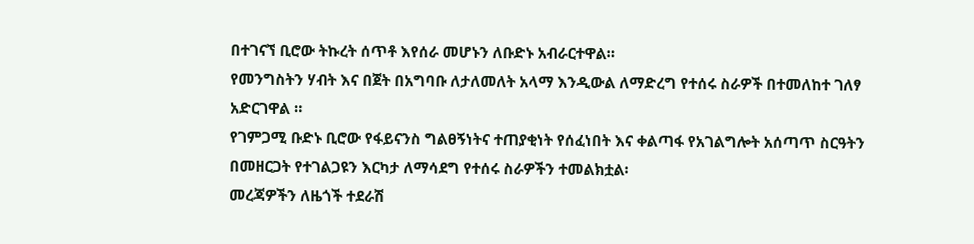በተገናኘ ቢሮው ትኩረት ሰጥቶ እየሰራ መሆኑን ለቡድኑ አብራርተዋል።
የመንግስትን ሃብት እና በጀት በአግባቡ ለታለመለት አላማ እንዲውል ለማድረግ የተሰሩ ስራዎች በተመለከተ ገለፃ አድርገዋል ።
የገምጋሚ ቡድኑ ቢሮው የፋይናንስ ግልፀኝነትና ተጠያቂነት የሰፈነበት እና ቀልጣፋ የአገልግሎት አሰጣጥ ስርዓትን በመዘርጋት የተገልጋዩን እርካታ ለማሳደግ የተሰሩ ስራዎችን ተመልክቷል፡
መረጃዎችን ለዜጎች ተደራሽ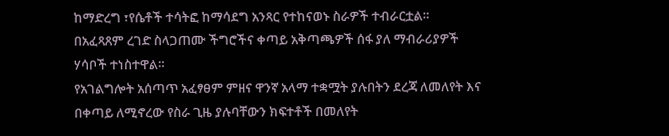ከማድረግ ፣የሴቶች ተሳትፎ ከማሳደግ አንጻር የተከናወኑ ስራዎች ተብራርቷል።
በአፈጻጸም ረገድ ስላጋጠሙ ችግሮችና ቀጣይ አቅጣጫዎች ሰፋ ያለ ማብራሪያዎች ሃሳቦች ተነስተዋል።
የአገልግሎት አሰጣጥ አፈፃፀም ምዘና ዋንኛ አላማ ተቋሟት ያሉበትን ደረጃ ለመለየት እና በቀጣይ ለሚኖረው የስራ ጊዜ ያሉባቸውን ክፍተቶች በመለየት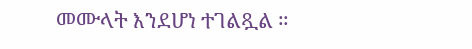መሙላት እንደሆነ ተገልጿል ።